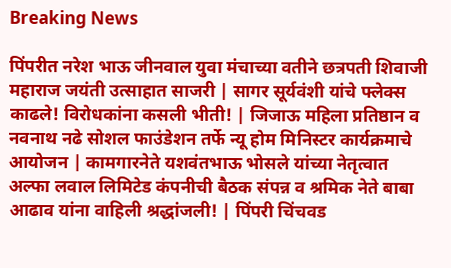Breaking News

पिंपरीत नरेश भाऊ जीनवाल युवा मंचाच्या वतीने छत्रपती शिवाजी महाराज जयंती उत्साहात साजरी | सागर सूर्यवंशी यांचे फ्लेक्स काढले! विरोधकांना कसली भीती! | जिजाऊ महिला प्रतिष्ठान व नवनाथ नढे सोशल फाउंडेशन तर्फे न्यू होम मिनिस्टर कार्यक्रमाचे आयोजन | कामगारनेते यशवंतभाऊ भोसले यांच्या नेतृत्वात अल्फा लवाल लिमिटेड कंपनीची बैठक संपन्न व श्रमिक नेते बाबा आढाव यांना वाहिली श्रद्धांजली! | पिंपरी चिंचवड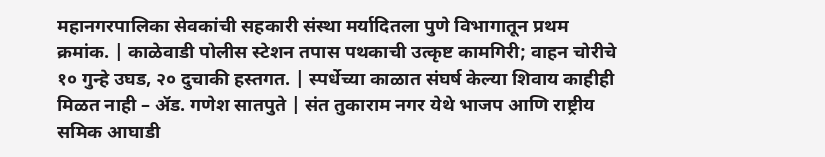महानगरपालिका सेवकांची सहकारी संस्था मर्यादितला पुणे विभागातून प्रथम क्रमांक. | काळेवाडी पोलीस स्टेशन तपास पथकाची उत्कृष्ट कामगिरी; वाहन चोरीचे १० गुन्हे उघड, २० दुचाकी हस्तगत. | स्पर्धेच्या काळात संघर्ष केल्या शिवाय काहीही मिळत नाही – ॲड. गणेश सातपुते | संत तुकाराम नगर येथे भाजप आणि राष्ट्रीय समिक आघाडी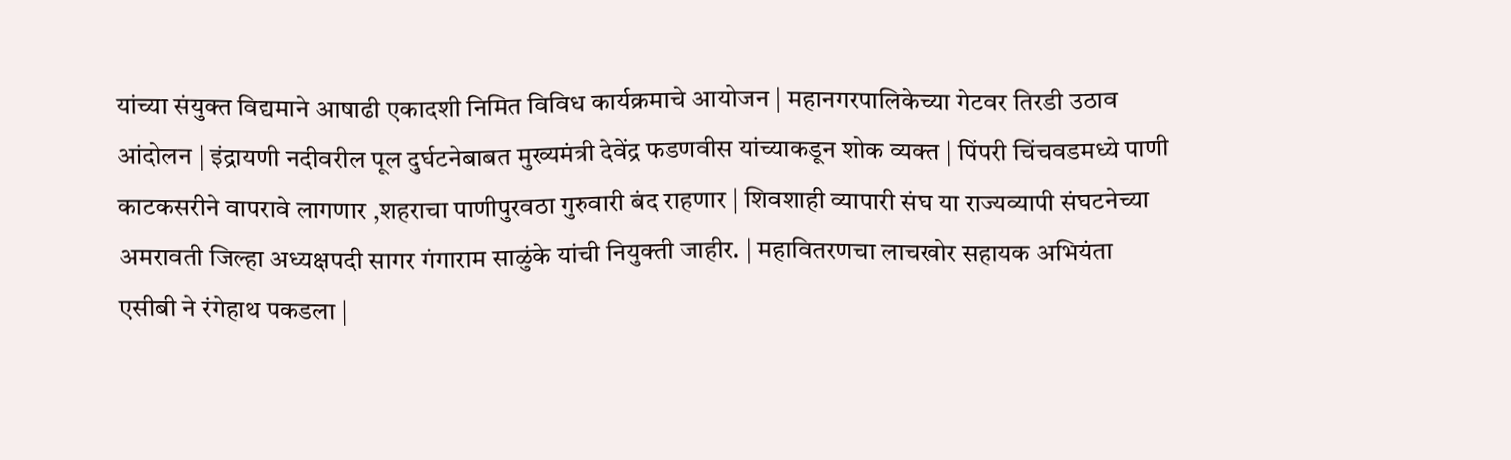यांच्या संयुक्त विद्यमाने आषाढी एकादशी निमित विविध कार्यक्रमाचे आयोजन | महानगरपालिकेच्या गेटवर तिरडी उठाव आंदोलन | इंद्रायणी नदीवरील पूल दुर्घटनेबाबत मुख्यमंत्री देवेंद्र फडणवीस यांच्याकडून शोक व्यक्त | पिंपरी चिंचवडमध्ये पाणी काटकसरीने वापरावे लागणार ,शहराचा पाणीपुरवठा गुरुवारी बंद राहणार | शिवशाही व्यापारी संघ या राज्यव्यापी संघटनेच्या अमरावती जिल्हा अध्यक्षपदी सागर गंगाराम साळुंके यांची नियुक्ती जाहीर. | महावितरणचा लाचखोर सहायक अभियंता एसीबी ने रंगेहाथ पकडला |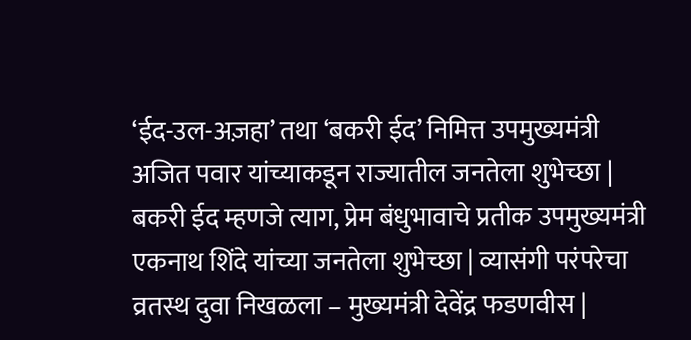‘ईद-उल-अज़हा’ तथा ‘बकरी ईद’ निमित्त उपमुख्यमंत्री अजित पवार यांच्याकडून राज्यातील जनतेला शुभेच्छा | बकरी ईद म्हणजे त्याग, प्रेम बंधुभावाचे प्रतीक उपमुख्यमंत्री एकनाथ शिंदे यांच्या जनतेला शुभेच्छा | व्यासंगी परंपरेचा व्रतस्थ दुवा निखळला – मुख्यमंत्री देवेंद्र फडणवीस |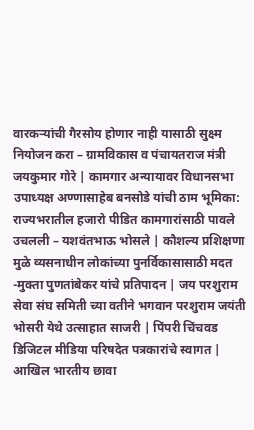वारकऱ्यांची गैरसोय होणार नाही यासाठी सुक्ष्म नियोजन करा – ग्रामविकास व पंचायतराज मंत्री जयकुमार गोरे | कामगार अन्यायावर विधानसभा उपाध्यक्ष अण्णासाहेब बनसोडे यांची ठाम भूमिका: राज्यभरातील हजारो पीडित कामगारांसाठी पावले उचलली – यशवंतभाऊ भोसले | कौशल्य प्रशिक्षणा मुळे व्यसनाधीन लोकांच्या पुनर्विकासासाठी मदत -मुक्ता पुणतांबेकर यांचे प्रतिपादन | जय परशुराम सेवा संघ समिती च्या वतीने भगवान परशुराम जयंती भोसरी येथे उत्साहात साजरी | पिंपरी चिंचवड डिजिटल मीडिया परिषदेत पत्रकारांचे स्वागत | आखिल भारतीय छावा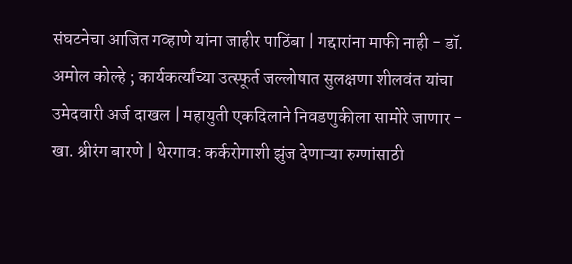संघटनेचा आजित गव्हाणे यांना जाहीर पाठिंबा | गद्दारांना माफी नाही - डॉ. अमोल कोल्हे ; कार्यकर्त्यांच्या उत्स्फूर्त जल्लोषात सुलक्षणा शीलवंत यांचा उमेदवारी अर्ज दाखल | महायुती एकदिलाने निवडणुकीला सामोरे जाणार - खा. श्रीरंग बारणे | थेरगाव: कर्करोगाशी झुंज देणाऱ्या रुग्णांसाठी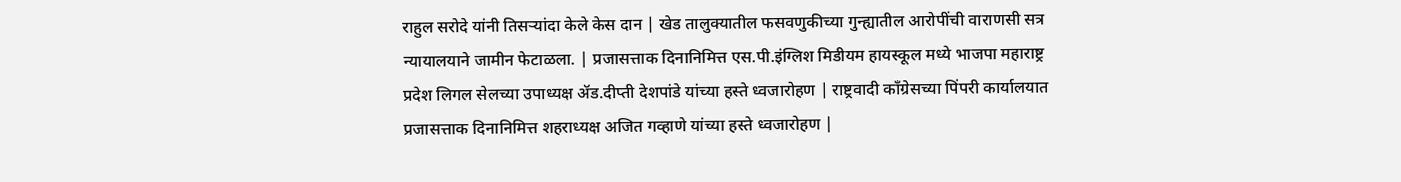राहुल सरोदे यांनी तिसऱ्यांदा केले केस दान | खेड तालुक्यातील फसवणुकीच्या गुन्ह्यातील आरोपींची वाराणसी सत्र न्यायालयाने जामीन फेटाळला. | प्रजासत्ताक दिनानिमित्त एस.पी.इंग्लिश मिडीयम हायस्कूल मध्ये भाजपा महाराष्ट्र प्रदेश लिगल सेलच्या उपाध्यक्ष ॲड.दीप्ती देशपांडे यांच्या हस्ते ध्वजारोहण | राष्ट्रवादी काँग्रेसच्या पिंपरी कार्यालयात प्रजासत्ताक दिनानिमित्त शहराध्यक्ष अजित गव्हाणे यांच्या हस्ते ध्वजारोहण |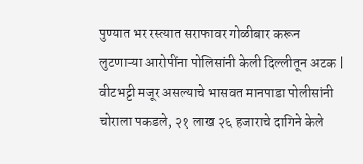पुण्यात भर रस्त्यात सराफावर गोळीबार करून लुटणाऱ्या आरोपींना पोलिसांनी केली दिल्लीतून अटक | वीटभट्टी मजूर असल्याचे भासवत मानपाडा पोलीसांनी चोराला पकडले, २१ लाख २६ हजाराचे दागिने केले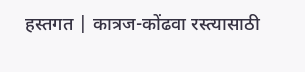हस्तगत | कात्रज-कोंढवा रस्त्यासाठी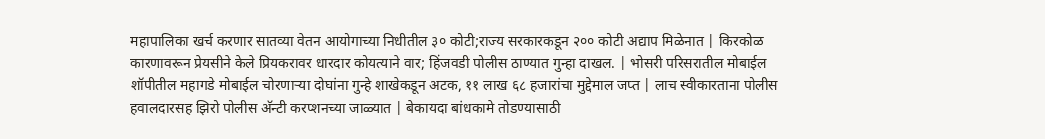महापालिका खर्च करणार सातव्या वेतन आयोगाच्या निधीतील ३० कोटी;राज्य सरकारकडून २०० कोटी अद्याप मिळेनात | किरकोळ कारणावरून प्रेयसीने केले प्रियकरावर धारदार कोयत्याने वार; हिंजवडी पोलीस ठाण्यात गुन्हा दाखल. | भोसरी परिसरातील मोबाईल शॉपीतील महागडे मोबाईल चोरणाऱ्या दोघांना गुन्हे शाखेकडून अटक, ११ लाख ६८ हजारांचा मुद्देमाल जप्त | लाच स्वीकारताना पोलीस हवालदारसह झिरो पोलीस अ‍ॅन्टी करप्शनच्या जाळ्यात | बेकायदा बांधकामे तोडण्यासाठी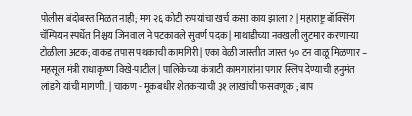पोलीस बंदोबस्त मिळत नाही; मग २६ कोटी रुपयांचा खर्च कसा काय झाला? | महाराष्ट्र बॉक्सिंग चॅम्पियन स्पर्धेत निश्चय जिनवाल ने पटकावले सुवर्ण पदक | माथाडीच्या नवखली लुटमार करणाऱ्या टोळीला अटक; वाकड तपास पथकाची कामगिरी | एका वेळी जास्तीत जास्त ५० टन वाळू मिळणार – महसूल मंत्री राधाकृष्ण विखे-पाटील | पालिकेच्या कंत्राटी कामगारांना पगार स्लिप देण्याची हनुमंत लांडगे यांची मागणी. | चाकण - मूकबधीर शेतकऱ्याची ३१ लाखांची फसवणूक ; बाप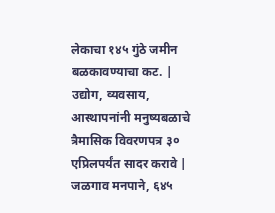लेकाचा १४५ गुंठे जमीन बळकावण्याचा कट. | उद्योग, व्यवसाय, आस्थापनांनी मनुष्यबळाचे त्रैमासिक विवरणपत्र ३० एप्रिलपर्यंत सादर करावे | जळगाव मनपाने, ६४५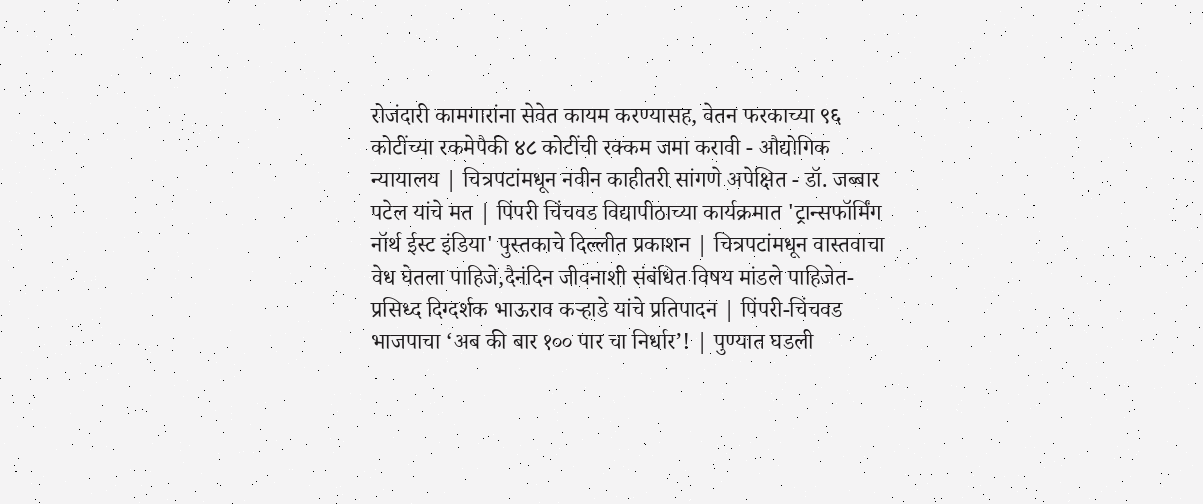रोजंदारी कामगारांना सेवेत कायम करण्यासह, वेतन फरकाच्या ९६ कोटींच्या रकमेपैकी ४८ कोटींची रक्कम जमा करावी - औद्योगिक न्यायालय | चित्रपटांमधून नवीन काहीतरी सांगणे अपेक्षित - डॉ. जब्बार पटेल यांचे मत | पिंपरी चिंचवड विद्यापीठाच्या कार्यक्रमात 'ट्रान्सफॉर्मिंग नॉर्थ ईस्ट इंडिया' पुस्तकाचे दिल्लीत प्रकाशन | चित्रपटांमधून वास्तवाचा वेध घेतला पाहिजे,दैनंदिन जीवनाशी संबंधित विषय मांडले पाहिजेत-प्रसिध्द दिग्दर्शक भाऊराव कऱ्हाडे यांचे प्रतिपादन | पिंपरी-चिंचवड भाजपाचा ‘अब की बार १०० पार चा निर्धार’! | पुण्यात घडली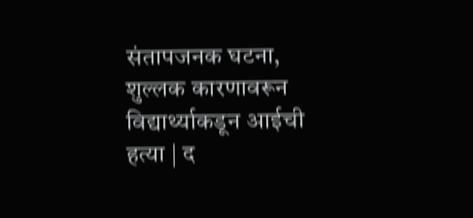संतापजनक घटना, शुल्लक कारणावरून विद्यार्थ्याकडून आईची हत्या | द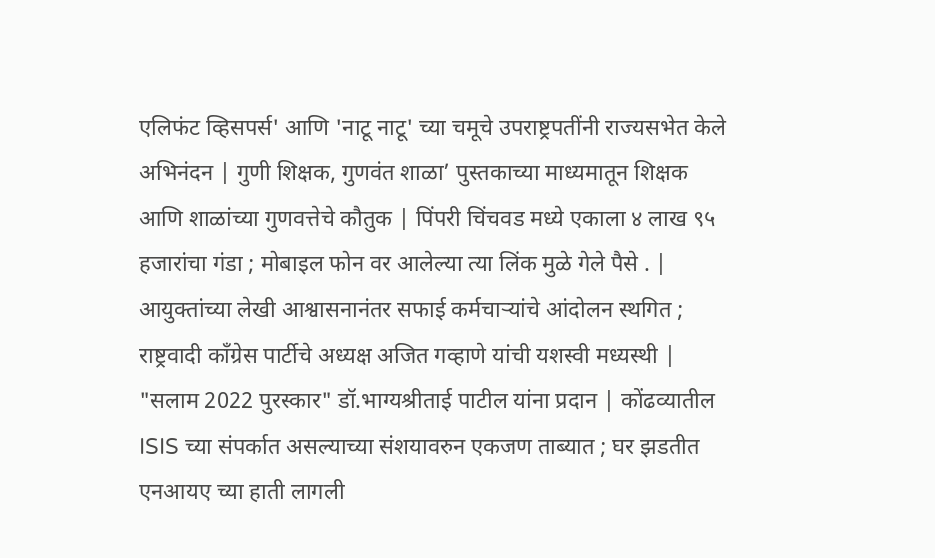एलिफंट व्हिसपर्स' आणि 'नाटू नाटू' च्या चमूचे उपराष्ट्रपतींनी राज्यसभेत केले अभिनंदन | गुणी शिक्षक, गुणवंत शाळा’ पुस्तकाच्या माध्यमातून शिक्षक आणि शाळांच्या गुणवत्तेचे कौतुक | पिंपरी चिंचवड मध्ये एकाला ४ लाख ९५ हजारांचा गंडा ; मोबाइल फोन वर आलेल्या त्या लिंक मुळे गेले पैसे . | आयुक्तांच्या लेखी आश्वासनानंतर सफाई कर्मचाऱ्यांचे आंदोलन स्थगित ; राष्ट्रवादी काँग्रेस पार्टीचे अध्यक्ष अजित गव्हाणे यांची यशस्वी मध्यस्थी | "सलाम 2022 पुरस्कार" डॉ.भाग्यश्रीताई पाटील यांना प्रदान | कोंढव्यातील ISIS च्या संपर्कात असल्याच्या संशयावरुन एकजण ताब्यात ; घर झडतीत एनआयए च्या हाती लागली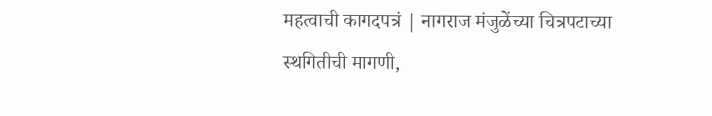महत्वाची कागदपत्रं | नागराज मंजुळेंच्या चित्रपटाच्या स्थगितीची मागणी,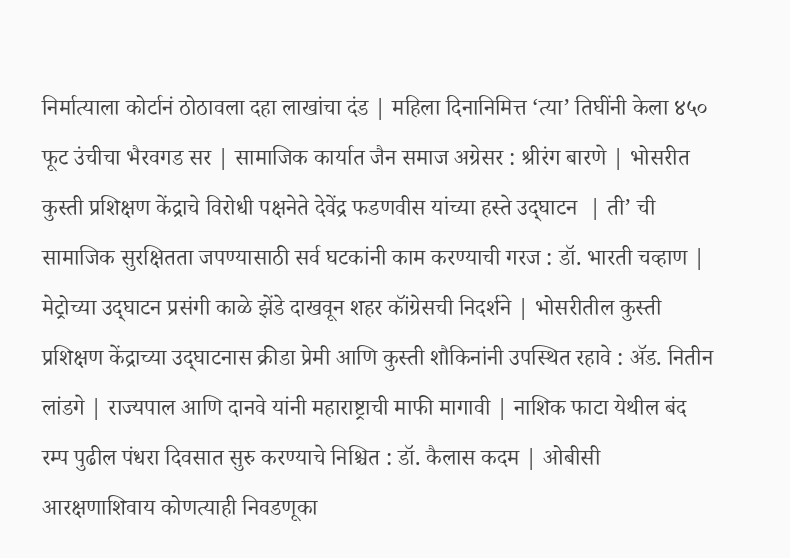निर्मात्याला कोर्टानं ठोठावला दहा लाखांचा दंड | महिला दिनानिमित्त ‘त्या’ तिघींनी केला ४५० फूट उंचीचा भैरवगड सर | सामाजिक कार्यात जैन समाज अग्रेसर : श्रीरंग बारणे | भोसरीत कुस्ती प्रशिक्षण केंद्राचे विरोधी पक्षनेते देवेंद्र फडणवीस यांच्या हस्ते उद्‌घाटन  | ती’ ची सामाजिक सुरक्षितता जपण्यासाठी सर्व घटकांनी काम करण्याची गरज : डॉ. भारती चव्हाण | मेट्रोच्या उद्‌घाटन प्रसंगी काळे झेंडे दाखवून शहर कॉंग्रेसची निदर्शने | भोसरीतील कुस्ती प्रशिक्षण केंद्राच्या उद्‌घाटनास क्रीडा प्रेमी आणि कुस्ती शौकिनांनी उपस्थित रहावे : ॲड. नितीन लांडगे | राज्यपाल आणि दानवे यांनी महाराष्ट्राची माफी मागावी | नाशिक फाटा येथील बंद रम्प पुढील पंधरा दिवसात सुरु करण्याचे निश्चित : डॉ. कैलास कदम | ओबीसी आरक्षणाशिवाय कोणत्याही निवडणूका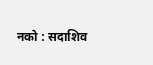नको : सदाशिव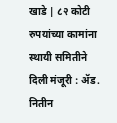खाडे | ८२ कोटी रुपयांच्या कामांना स्थायी समितीने दिली मंजूरी : ॲड. नितीन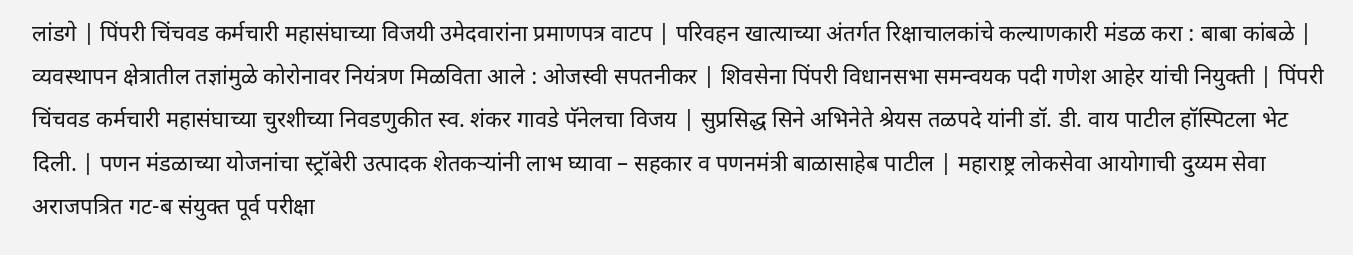लांडगे | पिंपरी चिंचवड कर्मचारी महासंघाच्या विजयी उमेदवारांना प्रमाणपत्र वाटप | परिवहन खात्याच्या अंतर्गत रिक्षाचालकांचे कल्याणकारी मंडळ करा : बाबा कांबळे | व्यवस्थापन क्षेत्रातील तज्ञांमुळे कोरोनावर नियंत्रण मिळविता आले : ओजस्वी सपतनीकर | शिवसेना पिंपरी विधानसभा समन्वयक पदी गणेश आहेर यांची नियुक्ती | पिंपरी चिंचवड कर्मचारी महासंघाच्या चुरशीच्या निवडणुकीत स्व. शंकर गावडे पॅनेलचा विजय | सुप्रसिद्ध सिने अभिनेते श्रेयस तळपदे यांनी डॉ. डी. वाय पाटील हॉस्पिटला भेट दिली. | पणन मंडळाच्या योजनांचा स्ट्रॉबेरी उत्पादक शेतकऱ्यांनी लाभ घ्यावा – सहकार व पणनमंत्री बाळासाहेब पाटील | महाराष्ट्र लोकसेवा आयोगाची दुय्यम सेवा अराजपत्रित गट-ब संयुक्त पूर्व परीक्षा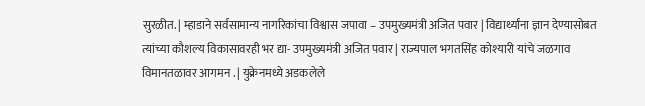सुरळीत. | म्हाडाने सर्वसामान्य नागरिकांचा विश्वास जपावा – उपमुख्यमंत्री अजित पवार | विद्यार्थ्यांना ज्ञान देण्यासोबत त्यांच्या कौशल्य विकासावरही भर द्या- उपमुख्यमंत्री अजित पवार | राज्यपाल भगतसिंह कोश्यारी यांचे जळगाव विमानतळावर आगमन . | युक्रेनमध्ये अडकलेले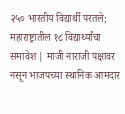२५० भारतीय विद्यार्थी परतले; महाराष्ट्रातील १८ विद्यार्थ्यांचा समावेश | माजी नाराजी पक्षावर नसून भाजपच्या स्थानिक आमदार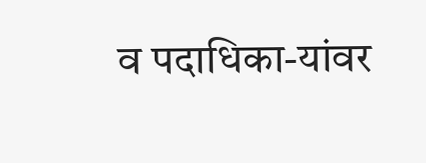व पदाधिका-यांवर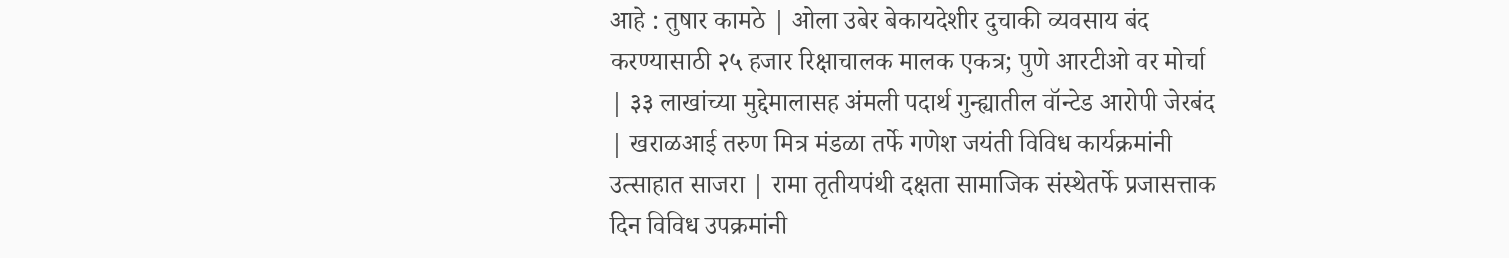आहे : तुषार कामठे | ओला उबेर बेकायदेशीर दुचाकी व्यवसाय बंद करण्यासाठी २५ हजार रिक्षाचालक मालक एकत्र; पुणे आरटीओ वर मोर्चा | ३३ लाखांच्या मुद्देमालासह अंमली पदार्थ गुन्ह्यातील वॉन्टेड आरोपी जेरबंद | खराळआई तरुण मित्र मंडळा तर्फे गणेश जयंती विविध कार्यक्रमांनी उत्साहात साजरा | रामा तृतीयपंथी दक्षता सामाजिक संस्थेतर्फे प्रजासत्ताक दिन विविध उपक्रमांनी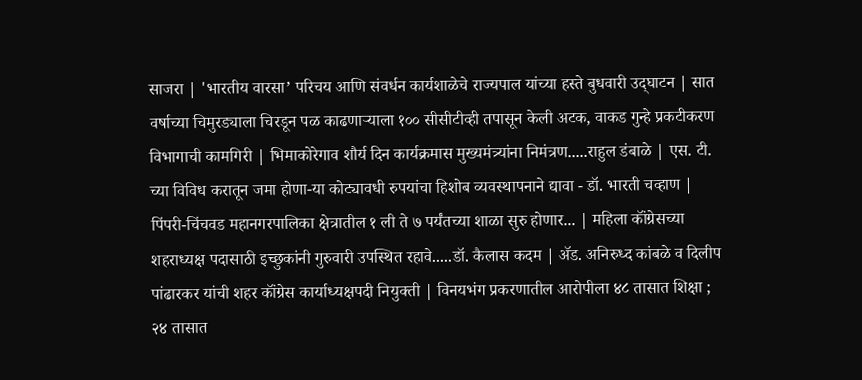साजरा | 'भारतीय वारसा’ परिचय आणि संवर्धन कार्यशाळेचे राज्यपाल यांच्या हस्ते बुधवारी उद्‌घाटन | सात वर्षाच्या चिमुरड्याला चिरडून पळ काढणाऱ्याला १०० सीसीटीव्ही तपासून केली अटक, वाकड गुन्हे प्रकटीकरण विभागाची कामगिरी | भिमाकोरेगाव शौर्य दिन कार्यक्रमास मुख्यमंत्र्यांना निमंत्रण.....राहुल डंबाळे | एस. टी. च्या विविध करातून जमा होणा-या कोट्यावधी रुपयांचा हिशोब व्यवस्थापनाने द्यावा - डॉ. भारती चव्हाण | पिंपरी-चिंचवड महानगरपालिका क्षेत्रातील १ ली ते ७ पर्यंतच्या शाळा सुरु होणार... | महिला कॉंग्रेसच्या शहराध्यक्ष पदासाठी इच्छुकांनी गुरुवारी उपस्थित रहावे.....डॉ. कैलास कदम | ॲड. अनिरुध्द कांबळे व दिलीप पांढारकर यांची शहर कॉंग्रेस कार्याध्यक्षपदी नियुक्ती | विनयभंग प्रकरणातील आरोपीला ४८ तासात शिक्षा ; २४ तासात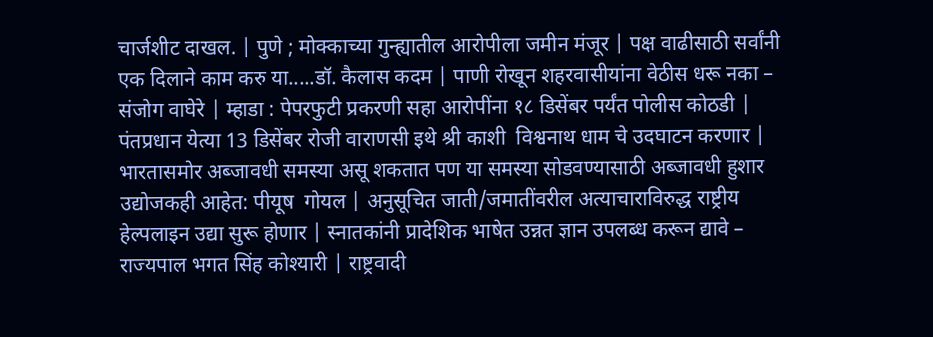चार्जशीट दाखल. | पुणे ; मोक्काच्या गुन्ह्यातील आरोपीला जमीन मंजूर | पक्ष वाढीसाठी सर्वांनी एक दिलाने काम करु या.....डॉ. कैलास कदम | पाणी रोखून शहरवासीयांना वेठीस धरू नका – संजोग वाघेरे | म्हाडा : पेपरफुटी प्रकरणी सहा आरोपींना १८ डिसेंबर पर्यंत पोलीस कोठडी | पंतप्रधान येत्या 13 डिसेंबर रोजी वाराणसी इथे श्री काशी  विश्वनाथ धाम चे उदघाटन करणार | भारतासमोर अब्जावधी समस्या असू शकतात पण या समस्या सोडवण्यासाठी अब्जावधी हुशार उद्योजकही आहेत: पीयूष  गोयल | अनुसूचित जाती/जमातींवरील अत्याचाराविरुद्ध राष्ट्रीय हेल्पलाइन उद्या सुरू होणार | स्नातकांनी प्रादेशिक भाषेत उन्नत ज्ञान उपलब्ध करून द्यावे – राज्यपाल भगत सिंह कोश्यारी | राष्ट्रवादी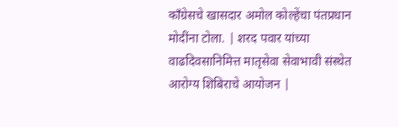काँग्रेसचे खासदार अमोल कोल्हेंचा पंतप्रधान मोदींना टोला. | शरद पवार यांच्या वाढदिवसानिमित्त मातृसेवा सेवाभावी संस्थेत आरोग्य शिबिराचे आयोजन |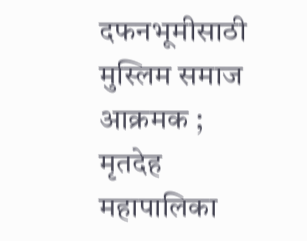दफनभूमीसाठी मुस्लिम समाज आक्रमक ; मृतदेह महापालिका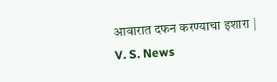आवारात दफन करण्याचा इशारा |
V. S. News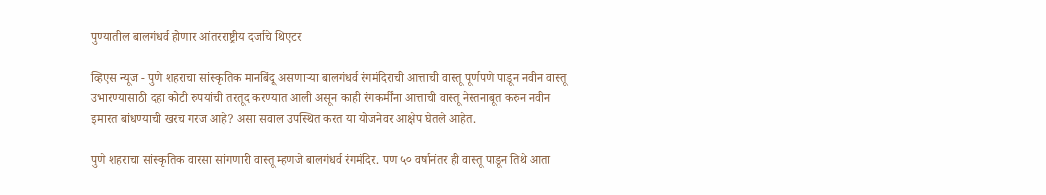पुण्यातील बालगंधर्व होणार आंतरराष्ट्रीय दर्जाचे थिएटर

व्हिएस न्यूज - पुणे शहराचा सांस्कृतिक मानबिंदू असणाऱ्या बालगंधर्व रंगमंदिराची आत्ताची वास्तू पूर्णपणे पाडून नवीन वास्तू उभारण्यासाठी दहा कोटी रुपयांची तरतूद करण्यात आली असून काही रंगकर्मींना आत्ताची वास्तू नेस्तनाबूत करुन नवीन इमारत बांधण्याची खरच गरज आहे? असा सवाल उपस्थित करत या योजनेवर आक्षेप घेतले आहेत.

पुणे शहराचा सांस्कृतिक वारसा सांगणारी वास्तू म्हणजे बालगंधर्व रंगमंदिर. पण ५० वर्षानंतर ही वास्तू पाडून तिथे आता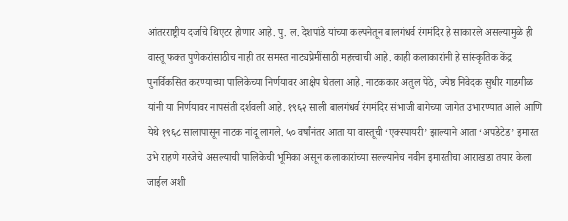आंतरराष्ट्रीय दर्जाचे थिएटर होणार आहे. पु. ल. देशपांडे यांच्या कल्पनेतून बालगंधर्व रंगमंदिर हे साकारले असल्यामुळे ही वास्तू फक्त पुणेकरांसाठीच नाही तर समस्त नाट्यप्रेमींसाठी महत्त्वाची आहे. काही कलाकारांनी हे सांस्कृतिक केंद्र पुनर्विकसित करण्याच्या पालिकेच्या निर्णयावर आक्षेप घेतला आहे. नाटककार अतुल पेठे, ज्येष्ठ निवेदक सुधीर गाडगीळ यांनी या निर्णयावर नापसंती दर्शवली आहे. १९६२ साली बालगंधर्व रंगमंदिर संभाजी बागेच्या जागेत उभारण्यात आले आणि येथे १९६८ सालापासून नाटक नांदू लागले. ५० वर्षांनंतर आता या वास्तूची ‘एक्स्पायरी’ झाल्याने आता ‘अपडेटेड’ इमारत उभे राहणे गरजेचे असल्याची पालिकेची भूमिका असून कलाकारांच्या सल्ल्यानेच नवीन इमारतीचा आराखडा तयार केला जाईल अशी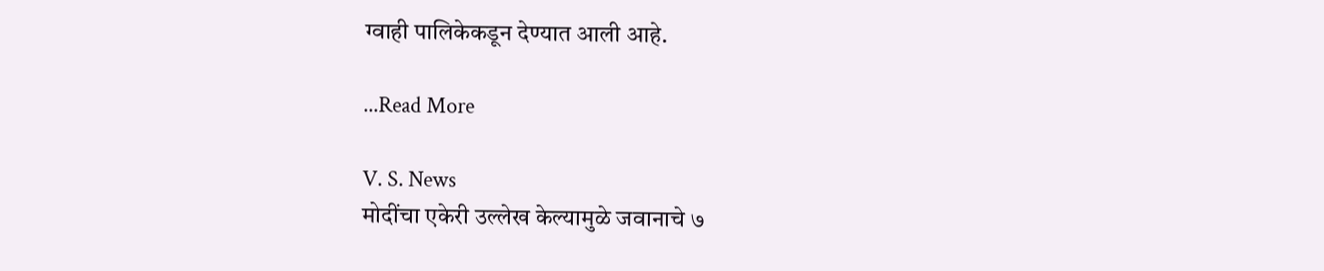ग्वाही पालिकेकडून देण्यात आली आहे.

...Read More

V. S. News
मोदींचा एकेरी उल्लेख केल्यामुळे जवानाचे ७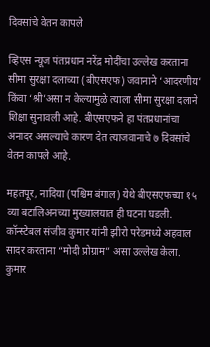दिवसांचे वेतन कापले

व्हिएस न्यूज पंतप्रधान नरेंद्र मोदींचा उल्लेख करताना सीमा सुरक्षा दलाच्या (बीएसएफ) जवानाने ‘आदरणीय’ किंवा ‘श्री’असा न केल्यामुळे त्याला सीमा सुरक्षा दलाने शिक्षा सुनावली आहे. बीएसएफने हा पंतप्रधानांचा अनादर असल्याचे कारण देत त्याजवानाचे ७ दिवसांचे वेतन कापले आहे.

महतपूर, नादिया (पश्चिम बंगाल) येथे बीएसएफच्या १५ व्या बटालिअनच्या मुख्यालयात ही घटना घडली. कॉन्स्टेबल संजीव कुमार यांनी झीरो परेडमध्ये अहवाल सादर करताना “मोदी प्रोग्राम” असा उल्लेख केला. कुमार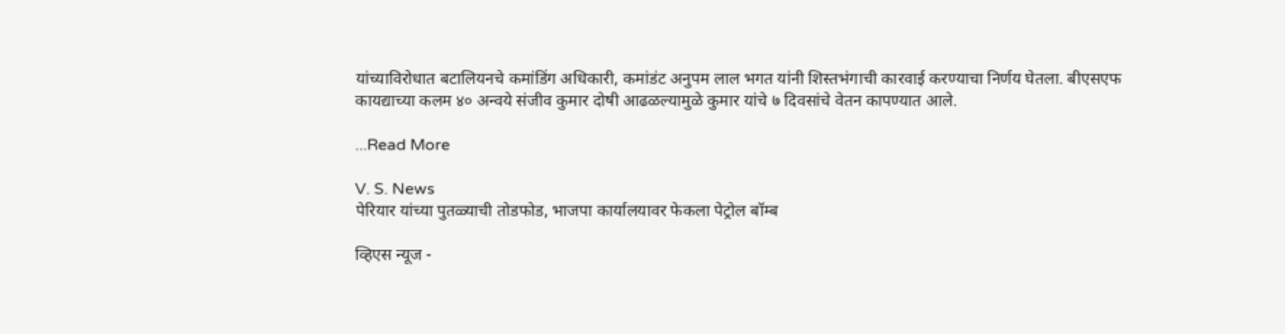यांच्याविरोधात बटालियनचे कमांडिंग अधिकारी, कमांडंट अनुपम लाल भगत यांनी शिस्तभंगाची कारवाई करण्याचा निर्णय घेतला. बीएसएफ कायद्याच्या कलम ४० अन्वये संजीव कुमार दोषी आढळल्यामुळे कुमार यांचे ७ दिवसांचे वेतन कापण्यात आले.

...Read More

V. S. News
पेरियार यांच्या पुतळ्याची तोडफोड, भाजपा कार्यालयावर फेकला पेट्रोल बॉम्ब

व्हिएस न्यूज -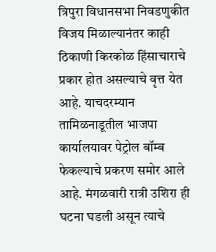त्रिपुरा विधानसभा निवडणुकीत विजय मिळाल्यानंतर काही ठिकाणी किरकोळ हिंसाचाराचे प्रकार होत असल्याचे वृत्त येत आहे. याचदरम्यान तामिळनाडूतील भाजपा कार्यालयावर पेट्रोल बॉम्ब फेकल्याचे प्रकरण समोर आले आहे. मंगळवारी रात्री उशिरा ही घटना घडली असून त्याचे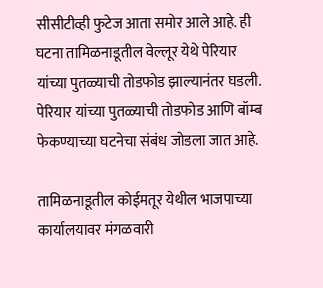सीसीटीव्ही फुटेज आता समोर आले आहे. ही घटना तामिळनाडूतील वेल्लूर येथे पेरियार यांच्या पुतळ्याची तोडफोड झाल्यानंतर घडली. पेरियार यांच्या पुतळ्याची तोडफोड आणि बॉम्ब फेकण्याच्या घटनेचा संबंध जोडला जात आहे.

तामिळनाडूतील कोईमतूर येथील भाजपाच्या कार्यालयावर मंगळवारी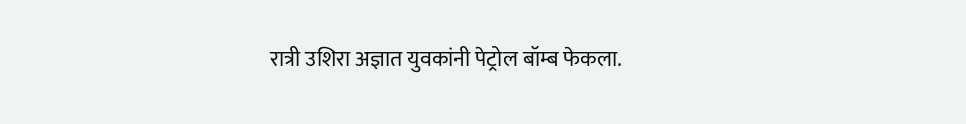रात्री उशिरा अज्ञात युवकांनी पेट्रोल बॉम्ब फेकला.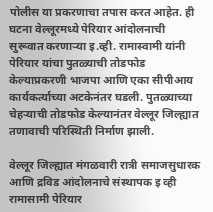पोलीस या प्रकरणाचा तपास करत आहेत. ही घटना वेल्लूरमध्ये पेरियार आंदोलनाची सुरूवात करणाऱ्या इ.व्ही. रामास्वामी यांनी पेरियार यांचा पुतळ्याची तोडफोड केल्याप्रकरणी भाजपा आणि एका सीपीआय कार्यकर्त्याच्या अटकेनंतर घडली. पुतळ्याच्या चेहऱ्याची तोडफोड केल्यानंतर वेल्लूर जिल्ह्यात तणावाची परिस्थिती निर्माण झाली.

वेल्लूर जिल्ह्यात मंगळवारी रात्री समाजसुधारक आणि द्रविड आंदोलनाचे संस्थापक इ व्ही रामासामी पेरियार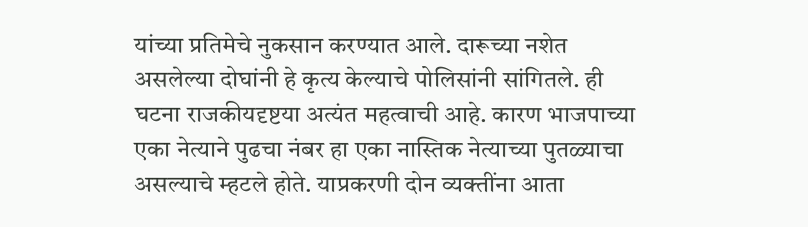यांच्या प्रतिमेचे नुकसान करण्यात आले. दारूच्या नशेत असलेल्या दोघांनी हे कृत्य केल्याचे पोलिसांनी सांगितले. ही घटना राजकीयदृष्टया अत्यंत महत्वाची आहे. कारण भाजपाच्या एका नेत्याने पुढचा नंबर हा एका नास्तिक नेत्याच्या पुतळ्याचा असल्याचे म्हटले होते. याप्रकरणी दोन व्यक्तींना आता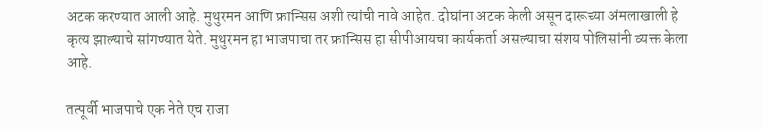अटक करण्यात आली आहे. मुथुरमन आणि फ्रान्सिस अशी त्यांची नावे आहेत. दोघांना अटक केली असून दारूच्या अंमलाखाली हे कृत्य झाल्याचे सांगण्यात येते. मुथुरमन हा भाजपाचा तर फ्रान्सिस हा सीपीआयचा कार्यकर्ता असल्याचा संशय पोलिसांनी व्यक्त केला आहे.

तत्पूर्वी भाजपाचे एक नेते एच राजा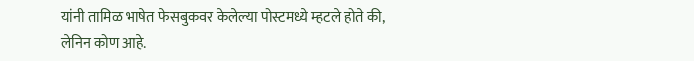यांनी तामिळ भाषेत फेसबुकवर केलेल्या पोस्टमध्ये म्हटले होते की, लेनिन कोण आहे.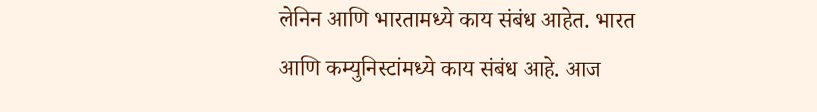लेनिन आणि भारतामध्ये काय संबंध आहेत. भारत आणि कम्युनिस्टांमध्ये काय संबंध आहे. आज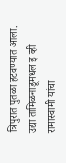त्रिपुरात पुतळा हटवण्यात आला. उद्या तामिळनाडूमधल इ व्ही रामास्वामी यांचा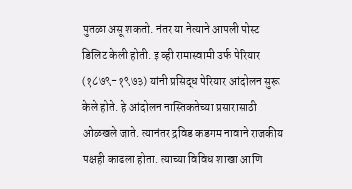पुतळा असू शकतो. नंतर या नेत्याने आपली पोस्ट डिलिट केली होती. इ व्ही रामास्वामी उर्फ पेरियार (१८७९-१९७३) यांनी प्रसिद्ध पेरियार आंदोलन सुरू केले होते. हे आंदोलन नास्तिकतेच्या प्रसारासाठी ओळखले जाते. त्यानंतर द्रविड कडगम नावाने राजकीय पक्षही काढला होता. त्याच्या विविध शाखा आणि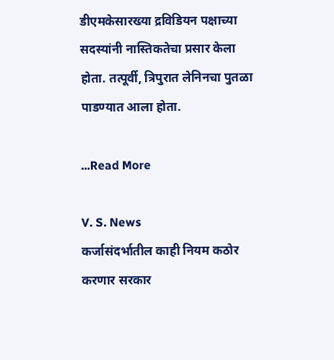डीएमकेसारख्या द्रविडियन पक्षाच्या सदस्यांनी नास्तिकतेचा प्रसार केला होता. तत्पूर्वी, त्रिपुरात लेनिनचा पुतळा पाडण्यात आला होता.

...Read More

V. S. News
कर्जासंदर्भातील काही नियम कठोर करणार सरकार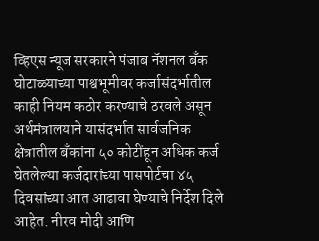व्हिएस न्यूज सरकारने पंजाब नॅशनल बँक घोटाळ्याच्या पाश्वभूमीवर कर्जासंदर्भातील काही नियम कठोर करण्याचे ठरवले असून अर्थमंत्रालयाने यासंदर्भात सार्वजनिक क्षेत्रातील बँकांना ५० कोटींहून अधिक कर्ज घेतलेल्या कर्जदारांच्या पासपोर्टचा ४५ दिवसांच्या आत आढावा घेण्याचे निर्देश दिले आहेत. नीरव मोदी आणि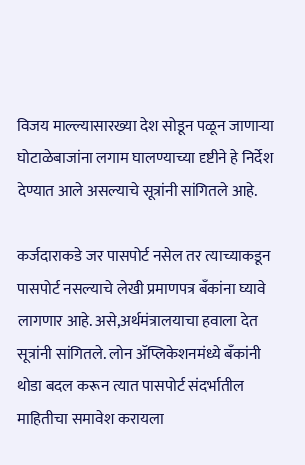विजय माल्ल्यासारख्या देश सोडून पळून जाणाऱ्या घोटाळेबाजांना लगाम घालण्याच्या दृष्टीने हे निर्देश देण्यात आले असल्याचे सूत्रांनी सांगितले आहे.

कर्जदाराकडे जर पासपोर्ट नसेल तर त्याच्याकडून पासपोर्ट नसल्याचे लेखी प्रमाणपत्र बँकांना घ्यावे लागणार आहे. असे,अर्थमंत्रालयाचा हवाला देत सूत्रांनी सांगितले. लोन ॲप्लिकेशनमंध्ये बँकांनी थोडा बदल करून त्यात पासपोर्ट संदर्भातील माहितीचा समावेश करायला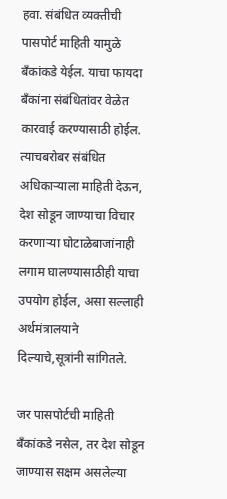हवा. संबंधित व्यक्तीची पासपोर्ट माहिती यामुळे बँकांकडे येईल. याचा फायदा बँकांना संबंधितांवर वेळेत कारवाई करण्यासाठी होईल. त्याचबरोबर संबंधित अधिकाऱ्याला माहिती देऊन, देश सोडून जाण्याचा विचार करणाऱ्या घोटाळेबाजांनाही लगाम घालण्यासाठीही याचा उपयोग होईल, असा सल्लाही अर्थमंत्रालयाने दिल्याचे,सूत्रांनी सांगितले.

जर पासपोर्टची माहिती बँकांकडे नसेल, तर देश सोडून जाण्यास सक्षम असलेल्या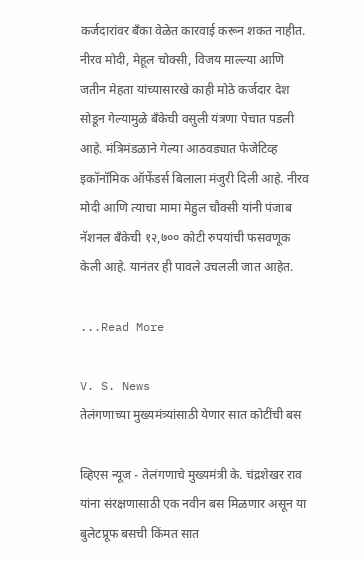कर्जदारांवर बँका वेळेत कारवाई करून शकत नाहीत. नीरव मोदी, मेहूल चोक्सी, विजय माल्ल्या आणि जतीन मेहता यांच्यासारखे काही मोठे कर्जदार देश सोडून गेल्यामुळे बँकेची वसुली यंत्रणा पेचात पडली आहे. मंत्रिमंडळाने गेल्या आठवड्यात फेजेटिव्ह इकॉनॉमिक ऑफेंडर्स बिलाला मंजुरी दिली आहे. नीरव मोदी आणि त्याचा मामा मेहुल चौक्सी यांनी पंजाब नॅशनल बँकेची १२,७०० कोटी रुपयांची फसवणूक केली आहे. यानंतर ही पावले उचलली जात आहेत.

...Read More

V. S. News
तेलंगणाच्या मुख्यमंत्र्यांसाठी येणार सात कोटींची बस

व्हिएस न्यूज - तेलंगणाचे मुख्यमंत्री के. चंद्रशेखर राव यांना संरक्षणासाठी एक नवीन बस मिळणार असून या बुलेटप्रूफ बसची किंमत सात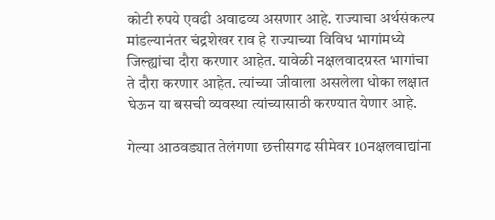कोटी रुपये एवढी अवाढव्य असणार आहे. राज्याचा अर्थसंकल्प मांडल्यानंतर चंद्रशेखर राव हे राज्याच्या विविध भागांमध्ये जिल्ह्यांचा दौरा करणार आहेत. यावेळी नक्षलवादग्रस्त भागांचा ते दौरा करणार आहेत. त्यांच्या जीवाला असलेला धोका लक्षात घेऊन या बसची व्यवस्था त्यांच्यासाठी करण्यात येणार आहे.

गेल्या आठवड्यात तेलंगणा छत्तीसगढ सीमेवर 10नक्षलवाद्यांना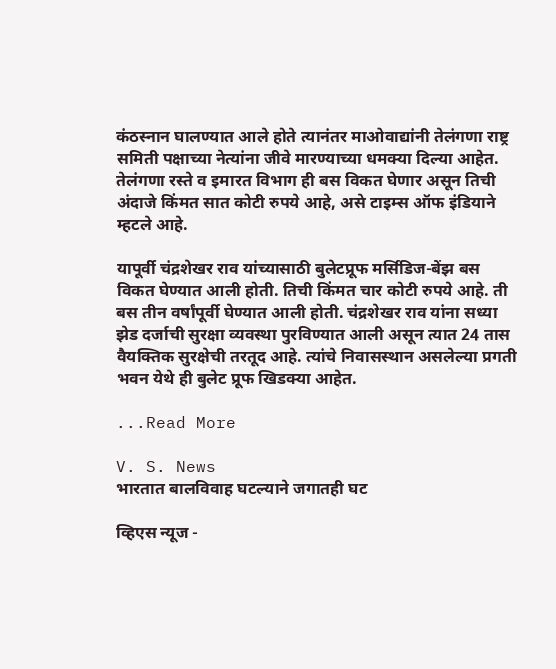कंठस्नान घालण्यात आले होते त्यानंतर माओवाद्यांनी तेलंगणा राष्ट्र समिती पक्षाच्या नेत्यांना जीवे मारण्याच्या धमक्या दिल्या आहेत. तेलंगणा रस्ते व इमारत विभाग ही बस विकत घेणार असून तिची अंदाजे किंमत सात कोटी रुपये आहे, असे टाइम्स ऑफ इंडियाने म्हटले आहे.

यापूर्वी चंद्रशेखर राव यांच्यासाठी बुलेटप्रूफ मर्सिडिज-बेंझ बस विकत घेण्यात आली होती. तिची किंमत चार कोटी रुपये आहे. ती बस तीन वर्षांपूर्वी घेण्यात आली होती. चंद्रशेखर राव यांना सध्या झेड दर्जाची सुरक्षा व्यवस्था पुरविण्यात आली असून त्यात 24 तास वैयक्तिक सुरक्षेची तरतूद आहे. त्यांचे निवासस्थान असलेल्या प्रगती भवन येथे ही बुलेट प्रूफ खिडक्या आहेत.

...Read More

V. S. News
भारतात बालविवाह घटल्याने जगातही घट

व्हिएस न्यूज -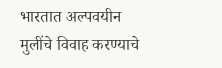भारतात अल्पवयीन मुलींचे विवाह करण्याचे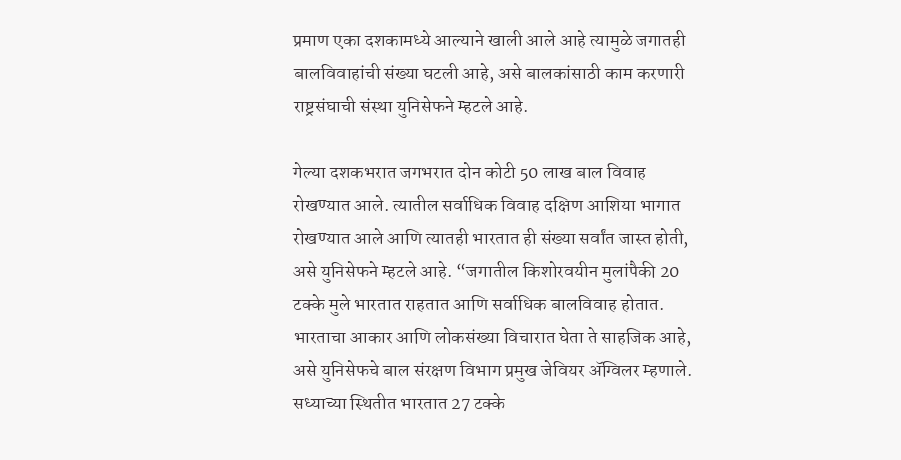प्रमाण एका दशकामध्ये आल्याने खाली आले आहे त्यामुळे जगातही बालविवाहांची संख्या घटली आहे, असे बालकांसाठी काम करणारी राष्ट्रसंघाची संस्था युनिसेफने म्हटले आहे.

गेल्या दशकभरात जगभरात दोन कोटी 50 लाख बाल विवाह रोखण्यात आले. त्यातील सर्वाधिक विवाह दक्षिण आशिया भागात रोखण्यात आले आणि त्यातही भारतात ही संख्या सर्वांत जास्त होती, असे युनिसेफने म्हटले आहे. “जगातील किशोरवयीन मुलांपैकी 20 टक्के मुले भारतात राहतात आणि सर्वाधिक बालविवाह होतात. भारताचा आकार आणि लोकसंख्या विचारात घेता ते साहजिक आहे, असे युनिसेफचे बाल संरक्षण विभाग प्रमुख जेवियर ॲग्विलर म्हणाले. सध्याच्या स्थितीत भारतात 27 टक्के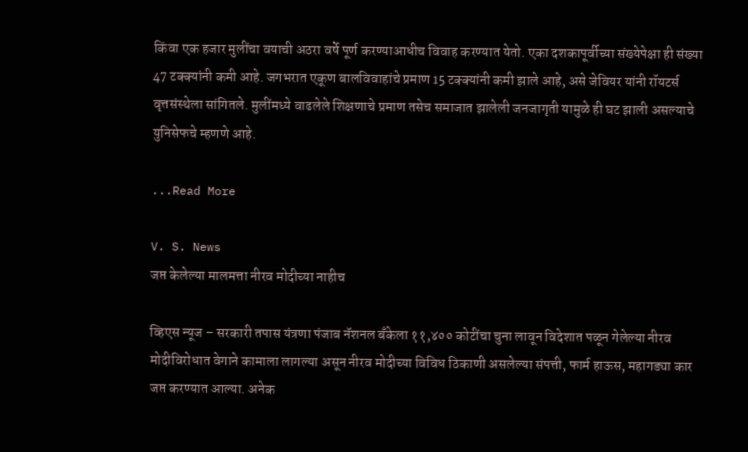किंवा एक हजार मुलींचा वयाची अठरा वर्षे पूर्ण करण्याआधीच विवाह करण्यात येतो. एका दशकापूर्वीच्या संख्येपेक्षा ही संख्या 47 टक्क्यांनी कमी आहे. जगभरात एकूण बालविवाहांचे प्रमाण 15 टक्क्यांनी कमी झाले आहे, असे जेवियर यांनी रॉयटर्स वृत्तसंस्थेला सांगितले. मुलींमध्ये वाढलेले शिक्षणाचे प्रमाण तसेच समाजात झालेली जनजागृती यामुळे ही घट झाली असल्याचे युनिसेफचे म्हणणे आहे.

...Read More

V. S. News
जप्त केलेल्या मालमत्ता नीरव मोदीच्या नाहीच

व्हिएस न्यूज – सरकारी तपास यंत्रणा पंजाब नॅशनल बँकेला ११,४०० कोटींचा चुना लावून विदेशात पळून गेलेल्या नीरव मोदीविरोधात वेगाने कामाला लागल्या असून नीरव मोदीच्या विविध ठिकाणी असलेल्या संपत्ती, फार्म हाऊस, महागड्या कार जप्त करण्यात आल्या. अनेक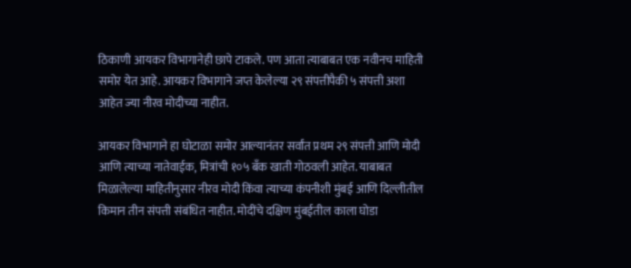ठिकाणी आयकर विभागानेही छापे टाकले. पण आता त्याबाबत एक नवीनच माहिती समोर येत आहे. आयकर विभागाने जप्त केलेल्या २९ संपत्तीपैकी ५ संपत्ती अशा आहेत ज्या नीरव मोदीच्या नाहीत.

आयकर विभागाने हा घोटाळा समोर आल्यानंतर सर्वांत प्रथम २९ संपत्ती आणि मोदी आणि त्याच्या नातेवाईक, मित्रांची १०५ बँक खाती गोठवली आहेत. याबाबत मिळालेल्या माहितीनुसार नीरव मोदी किंवा त्याच्या कंपनीशी मुंबई आणि दिल्लीतील किमान तीन संपत्ती संबंधित नाहीत. मोदींचे दक्षिण मुंबईतील काला घोडा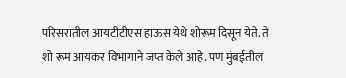परिसरातील आयटीटीएस हाऊस येथे शोरूम दिसून येते. ते शो रूम आयकर विभागाने जप्त केले आहे. पण मुंबईतील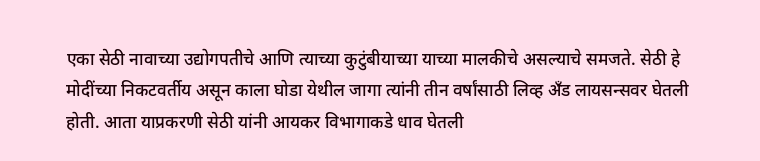एका सेठी नावाच्या उद्योगपतीचे आणि त्याच्या कुटुंबीयाच्या याच्या मालकीचे असल्याचे समजते. सेठी हे मोदींच्या निकटवर्तीय असून काला घोडा येथील जागा त्यांनी तीन वर्षांसाठी लिव्ह अँड लायसन्सवर घेतली होती. आता याप्रकरणी सेठी यांनी आयकर विभागाकडे धाव घेतली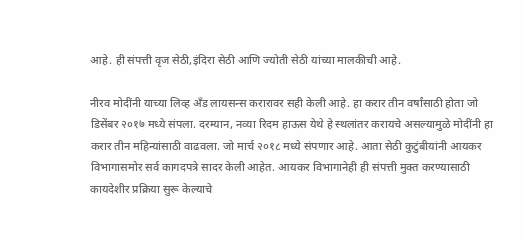आहे. ही संपत्ती वृज सेठी,इंदिरा सेठी आणि ज्योती सेठी यांच्या मालकीची आहे.

नीरव मोदींनी याच्या लिव्ह अँड लायसन्स करारावर सही केली आहे. हा करार तीन वर्षांसाठी होता जो डिसेंबर २०१७ मध्ये संपला. दरम्यान, नव्या रिदम हाऊस येथे हे स्थलांतर करायचे असल्यामुळे मोदींनी हा करार तीन महिन्यांसाठी वाढवला. जो मार्च २०१८ मध्ये संपणार आहे. आता सेठी कुटुंबीयांनी आयकर विभागासमोर सर्व कागदपत्रे सादर केली आहेत. आयकर विभागानेही ही संपत्ती मुक्त करण्यासाठी कायदेशीर प्रक्रिया सुरू केल्याचे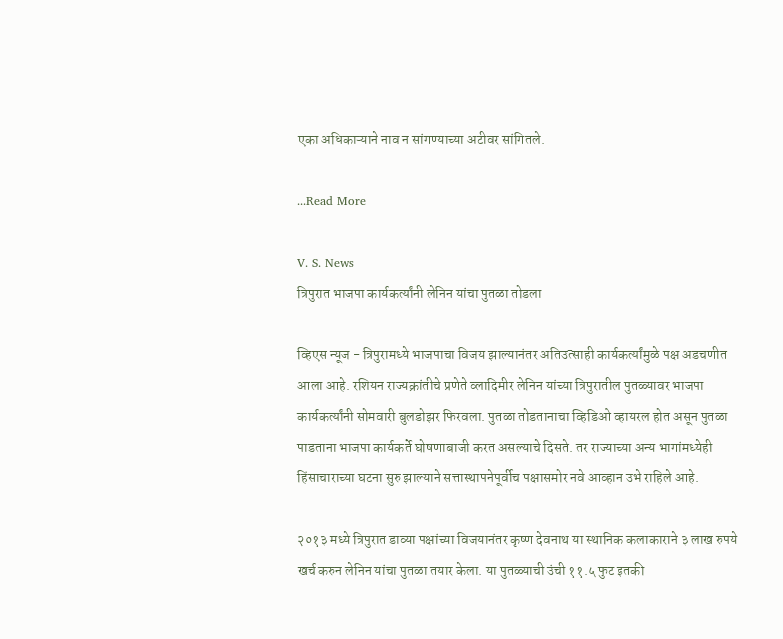एका अधिकाऱ्याने नाव न सांगण्याच्या अटीवर सांगितले.

...Read More

V. S. News
त्रिपुरात भाजपा कार्यकर्त्यांनी लेनिन यांचा पुतळा तोडला

व्हिएस न्यूज - त्रिपुरामध्ये भाजपाचा विजय झाल्यानंतर अतिउत्साही कार्यकर्त्यांमुळे पक्ष अडचणीत आला आहे. रशियन राज्यक्रांतीचे प्रणेते व्लादिमीर लेनिन यांच्या त्रिपुरातील पुतळ्यावर भाजपा कार्यकर्त्यांनी सोमवारी बुलडोझर फिरवला. पुतळा तोडतानाचा व्हिडिओ व्हायरल होत असून पुतळा पाडताना भाजपा कार्यकर्ते घोषणाबाजी करत असल्याचे दिसते. तर राज्याच्या अन्य भागांमध्येही हिंसाचाराच्या घटना सुरु झाल्याने सत्तास्थापनेपूर्वीच पक्षासमोर नवे आव्हान उभे राहिले आहे.

२०१३ मध्ये त्रिपुरात डाव्या पक्षांच्या विजयानंतर कृष्ण देवनाथ या स्थानिक कलाकाराने ३ लाख रुपये खर्च करुन लेनिन यांचा पुतळा तयार केला. या पुतळ्याची उंची ११.५ फुट इतकी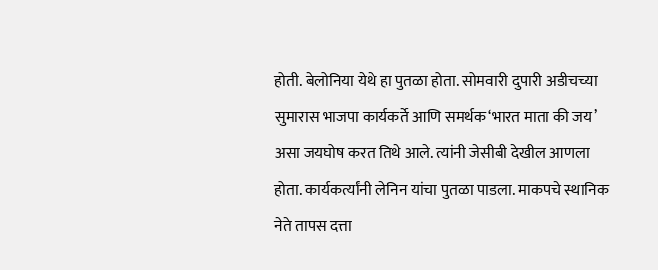होती. बेलोनिया येथे हा पुतळा होता. सोमवारी दुपारी अडीचच्या सुमारास भाजपा कार्यकर्ते आणि समर्थक‘भारत माता की जय’ असा जयघोष करत तिथे आले. त्यांनी जेसीबी देखील आणला होता. कार्यकर्त्यांनी लेनिन यांचा पुतळा पाडला. माकपचे स्थानिक नेते तापस दत्ता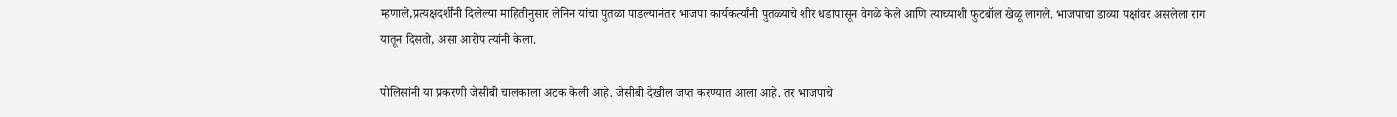म्हणाले,प्रत्यक्षदर्शींनी दिलेल्या माहितीनुसार लेनिन यांचा पुतळा पाडल्यानंतर भाजपा कार्यकर्त्यांनी पुतळ्याचे शीर धडापासून वेगळे केले आणि त्याच्याशी फुटबॉल खेळू लागले. भाजपाचा डाव्या पक्षांवर असलेला राग यातून दिसतो, असा आरोप त्यांनी केला.

पोलिसांनी या प्रकरणी जेसीबी चालकाला अटक केली आहे. जेसीबी देखील जप्त करण्यात आला आहे. तर भाजपाचे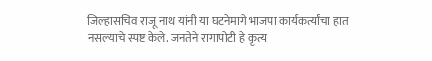जिल्हासचिव राजू नाथ यांनी या घटनेमागे भाजपा कार्यकर्त्यांचा हात नसल्याचे स्पष्ट केले. जनतेने रागापोटी हे कृत्य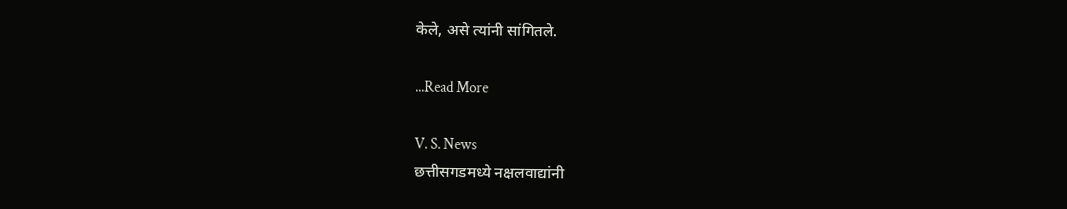केले, असे त्यांनी सांगितले.

...Read More

V. S. News
छत्तीसगडमध्ये नक्षलवाद्यांनी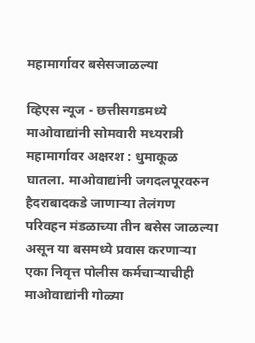महामार्गावर बसेसजाळल्या

व्हिएस न्यूज - छत्तीसगडमध्ये माओवाद्यांनी सोमवारी मध्यरात्री महामार्गावर अक्षरश : धुमाकूळ घातला. माओवाद्यांनी जगदलपूरवरुन हैदराबादकडे जाणाऱ्या तेलंगण परिवहन मंडळाच्या तीन बसेस जाळल्या असून या बसमध्ये प्रवास करणाऱ्या एका निवृत्त पोलीस कर्मचाऱ्याचीही माओवाद्यांनी गोळ्या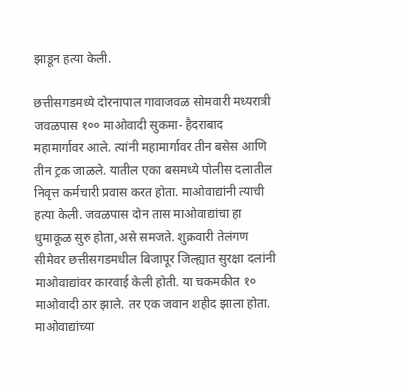झाडून हत्या केली.

छत्तीसगडमध्ये दोरनापाल गावाजवळ सोमवारी मध्यरात्री जवळपास १०० माओवादी सुकमा- हैदराबाद महामार्गावर आले. त्यांनी महामार्गावर तीन बसेस आणि तीन ट्रक जाळले. यातील एका बसमध्ये पोलीस दलातील निवृत्त कर्मचारी प्रवास करत होता. माओवाद्यांनी त्याची हत्या केली. जवळपास दोन तास माओवाद्यांचा हा धुमाकूळ सुरु होता,असे समजते. शुक्रवारी तेलंगण सीमेवर छत्तीसगडमधील बिजापूर जिल्ह्यात सुरक्षा दलांनी माओवाद्यांवर कारवाई केली होती. या चकमकीत १० माओवादी ठार झाले. तर एक जवान शहीद झाला होता. माओवाद्यांच्या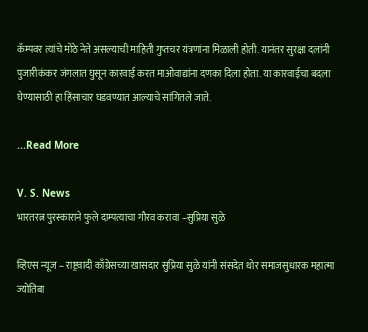कॅम्पवर त्यांचे मोठे नेते असल्याची माहिती गुप्तचर यंत्रणांना मिळाली होती. यानंतर सुरक्षा दलांनी पुजारीकंकर जंगलात घुसून कारवाई करत माओवाद्यांना दणका दिला होता. या कारवाईचा बदला घेण्यासाठी हा हिंसाचार घडवण्यात आल्याचे सांगितले जाते.

...Read More

V. S. News
भारतरत्न पुरस्काराने फुले दाम्पत्याचा गौरव करावा –सुप्रिया सुळे

व्हिएस न्यूज – राष्ट्रवादी काँग्रेसच्या खासदार सुप्रिया सुळे यांनी संसदेत थोर समाजसुधारक महात्मा ज्योतिबा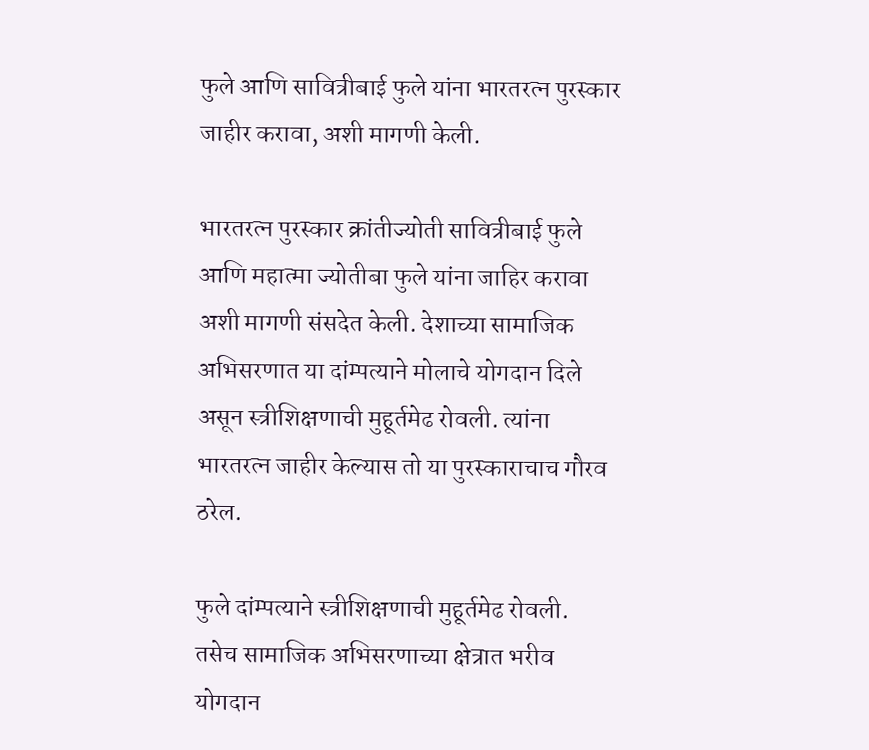फुले आणि सावित्रीबाई फुले यांना भारतरत्न पुरस्कार जाहीर करावा, अशी मागणी केली.

भारतरत्न पुरस्कार क्रांतीज्योती सावित्रीबाई फुले आणि महात्मा ज्योतीबा फुले यांना जाहिर करावा अशी मागणी संसदेत केली. देशाच्या सामाजिक अभिसरणात या दांम्पत्याने मोलाचे योगदान दिले असून स्त्रीशिक्षणाची मुहूर्तमेढ रोवली. त्यांना भारतरत्न जाहीर केल्यास तो या पुरस्काराचाच गौरव ठरेल.

फुले दांम्पत्याने स्त्रीशिक्षणाची मुहूर्तमेढ रोवली. तसेच सामाजिक अभिसरणाच्या क्षेत्रात भरीव योगदान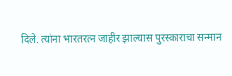दिले. त्यांना भारतरत्न जाहीर झाल्यास पुरस्काराचा सन्मान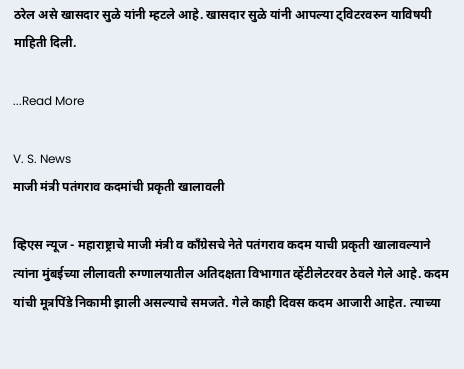ठरेल असे खासदार सुळे यांनी म्हटले आहे. खासदार सुळे यांनी आपल्या ट्विटरवरुन याविषयी माहिती दिली.

...Read More

V. S. News
माजी मंत्री पतंगराव कदमांची प्रकृती खालावली

व्हिएस न्यूज - महाराष्ट्राचे माजी मंत्री व कॉंग्रेसचे नेते पतंगराव कदम याची प्रकृती खालावल्याने त्यांना मुंबईच्या लीलावती रुग्णालयातील अतिदक्षता विभागात व्हेंटीलेटरवर ठेवले गेले आहे. कदम यांची मूत्रपिंडे निकामी झाली असल्याचे समजते. गेले काही दिवस कदम आजारी आहेत. त्याच्या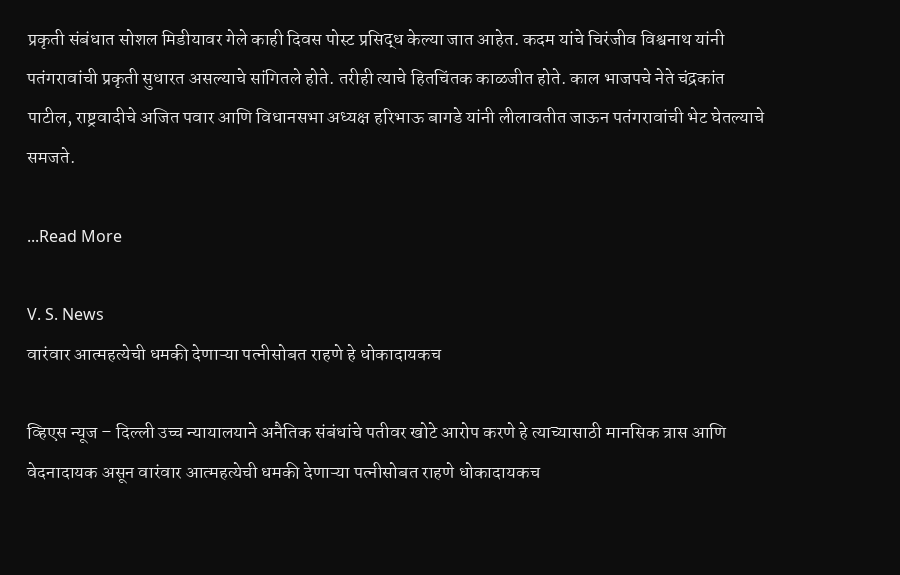प्रकृती संबंधात सोशल मिडीयावर गेले काही दिवस पोस्ट प्रसिद्ध केल्या जात आहेत. कदम यांचे चिरंजीव विश्वनाथ यांनी पतंगरावांची प्रकृती सुधारत असल्याचे सांगितले होते. तरीही त्याचे हितचिंतक काळजीत होते. काल भाजपचे नेते चंद्रकांत पाटील, राष्ट्रवादीचे अजित पवार आणि विधानसभा अध्यक्ष हरिभाऊ बागडे यांनी लीलावतीत जाऊन पतंगरावांची भेट घेतल्याचे समजते.

...Read More

V. S. News
वारंवार आत्महत्येची धमकी देणाऱ्या पत्नीसोबत राहणे हे धोकादायकच

व्हिएस न्यूज – दिल्ली उच्च न्यायालयाने अनैतिक संबंधांचे पतीवर खोटे आरोप करणे हे त्याच्यासाठी मानसिक त्रास आणि वेदनादायक असून वारंवार आत्महत्येची धमकी देणाऱ्या पत्नीसोबत राहणे धोकादायकच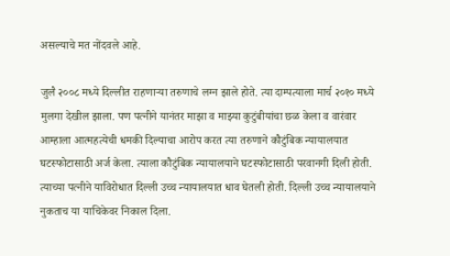असल्याचे मत नोंदवले आहे.

जुलै २००८ मध्ये दिल्लीत राहणाऱ्या तरुणाचे लग्न झाले होते. त्या दाम्पत्याला मार्च २०१० मध्ये मुलगा देखील झाला. पण पत्नीने यानंतर माझा व माझ्या कुटुंबीयांचा छळ केला व वारंवार आम्हाला आत्महत्येची धमकी दिल्याचा आरोप करत त्या तरुणाने कौटुंबिक न्यायालयात घटस्फोटासाठी अर्ज केला. त्याला कौटुंबिक न्यायालयाने घटस्फोटासाठी परवानगी दिली होती. त्याच्या पत्नीने याविरोधात दिल्ली उच्च न्यायालयात धाव घेतली होती. दिल्ली उच्च न्यायालयाने नुकताच या याचिकेवर निकाल दिला.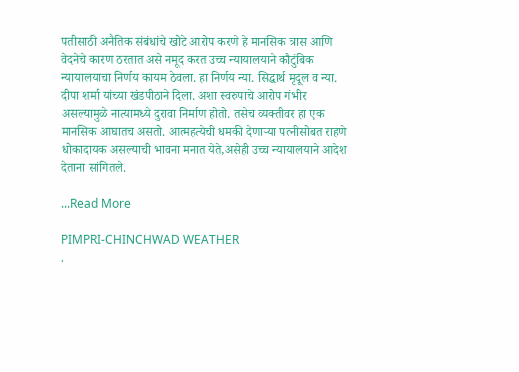पतीसाठी अनैतिक संबंधांचे खोटे आरोप करणे हे मानसिक त्रास आणि वेदनेचे कारण ठरतात असे नमूद करत उच्च न्यायालयाने कौटुंबिक न्यायालयाचा निर्णय कायम ठेवला. हा निर्णय न्या. सिद्धार्थ मृदूल व न्या. दीपा शर्मा यांच्या खंडपीठाने दिला. अशा स्वरुपाचे आरोप गंभीर असल्यामुळे नात्यामध्ये दुरावा निर्माण होतो. तसेच व्यक्तीवर हा एक मानसिक आघातच असतो. आत्महत्येची धमकी देणाऱ्या पत्नीसोबत राहणे धोकादायक असल्याची भावना मनात येते,असेही उच्च न्यायालयाने आदेश देताना सांगितले.

...Read More

PIMPRI-CHINCHWAD WEATHER
.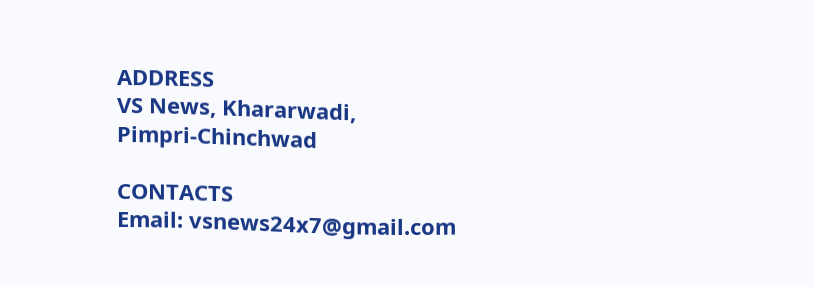ADDRESS
VS News, Khararwadi,
Pimpri-Chinchwad

CONTACTS
Email: vsnews24x7@gmail.com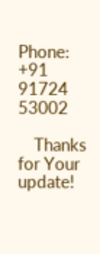Phone: +91 91724 53002

    Thanks for Your update!